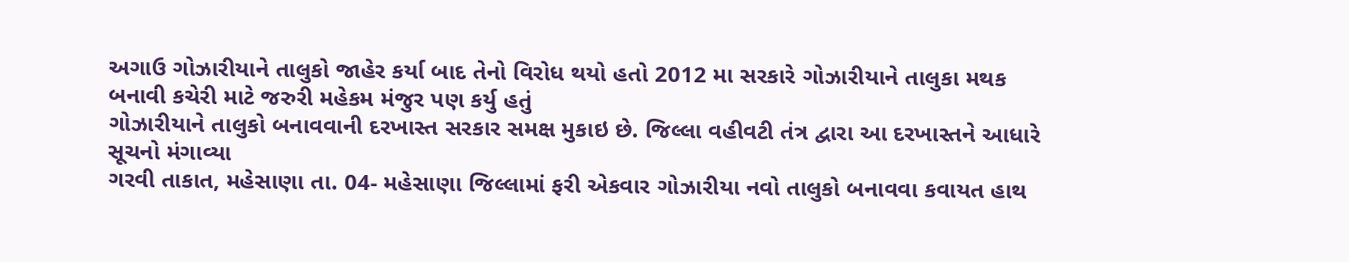અગાઉ ગોઝારીયાને તાલુકો જાહેર કર્યા બાદ તેનો વિરોધ થયો હતો 2012 મા સરકારે ગોઝારીયાને તાલુકા મથક બનાવી કચેરી માટે જરુરી મહેકમ મંજુર પણ કર્યુ હતું
ગોઝારીયાને તાલુકો બનાવવાની દરખાસ્ત સરકાર સમક્ષ મુકાઇ છે. જિલ્લા વહીવટી તંત્ર દ્વારા આ દરખાસ્તને આધારે સૂચનો મંગાવ્યા
ગરવી તાકાત, મહેસાણા તા. 04- મહેસાણા જિલ્લામાં ફરી એકવાર ગોઝારીયા નવો તાલુકો બનાવવા કવાયત હાથ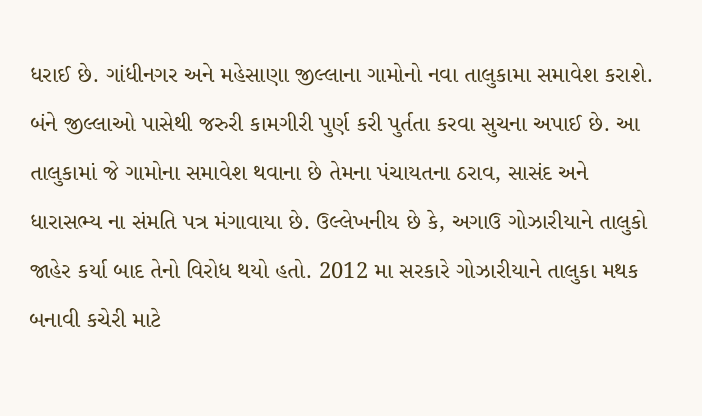ધરાઈ છે. ગાંધીનગર અને મહેસાણા જીલ્લાના ગામોનો નવા તાલુકામા સમાવેશ કરાશે. બંને જીલ્લાઓ પાસેથી જરુરી કામગીરી પુર્ણ કરી પુર્તતા કરવા સુચના અપાઈ છે. આ તાલુકામાં જે ગામોના સમાવેશ થવાના છે તેમના પંચાયતના ઠરાવ, સાસંદ અને ધારાસભ્ય ના સંમતિ પત્ર મંગાવાયા છે. ઉલ્લેખનીય છે કે, અગાઉ ગોઝારીયાને તાલુકો જાહેર કર્યા બાદ તેનો વિરોધ થયો હતો. 2012 મા સરકારે ગોઝારીયાને તાલુકા મથક બનાવી કચેરી માટે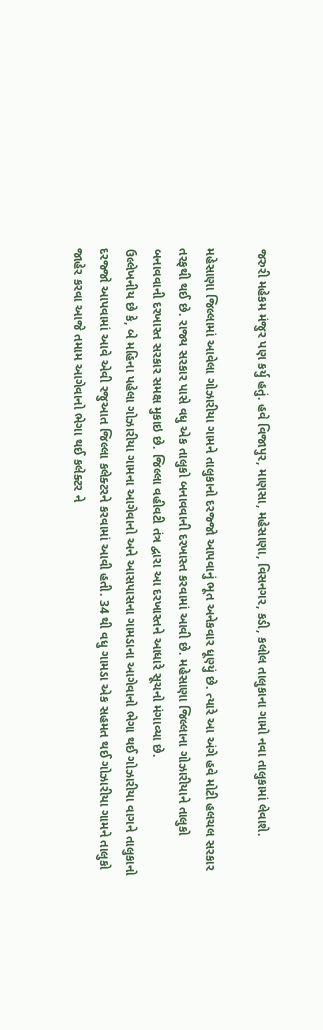જરુરી મહેકમ મંજુર પણ કર્યુ હતું. હવે વિજાપુર, માણસા, મહેસાણા, વિસનગર, કડી, કલોલ તાલુકાના ગામો નવા તાલુકામાં લેવાશે.

મહેસાણા જિલ્લામાં આવેલા ગોઝારીયા ગામને તાલુકાનો દરજ્જો આપવાનું ભૂત અનેકવાર ધૂણ્યું છે. ત્યારે આ અંગે હવે મોટી હલચલ સરકાર તરફથી થઈ છે. રાજ્ય સરકાર પાસે વધુ એક તાલુકો બનાવવાની દરખાસ્ત કરવામાં આવી છે. મહેસાણા જિલ્લાના ગોઝારીયાને તાલુકો બનાવવાની દરખાસ્ત સરકાર સમક્ષ મુકાઇ છે. જિલ્લા વહીવટી તંત્ર દ્વારા આ દરખાસ્તને આધારે સૂચનો મંગાવ્યા છે.
ઉલ્લેખનીય છે કે, બે મહિના પહેલા ગોઝારીયા ગામના આગેવાનો અને આસપાસના ગામડાના આગેવાનો ભેગા થઈ ગોઝારીયા વાગને તાલુકાનો દરજ્જો આપવામાં આવે એવી રજુઆત જિલ્લા કલેક્ટરને કરવામાં આવી હતી. 34 થી વધુ ગામડા એક સહમત થઈ ગોઝારીયા ગામને તાલુકો જાહેર કરવા આજે તમામ આગેવાનો ભેગા થઈ કલેક્ટર ને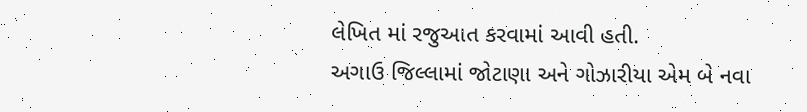લેખિત માં રજુઆત કરવામાં આવી હતી.
અગાઉ જિલ્લામાં જોટાણા અને ગોઝારીયા એમ બે નવા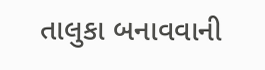તાલુકા બનાવવાની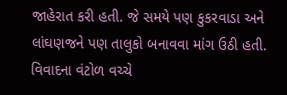જાહેરાત કરી હતી. જે સમયે પણ કુકરવાડા અને લાંઘણજને પણ તાલુકો બનાવવા માંગ ઉઠી હતી. વિવાદના વંટોળ વચ્ચે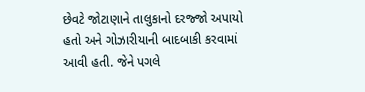છેવટે જોટાણાને તાલુકાનો દરજ્જો અપાયો હતો અને ગોઝારીયાની બાદબાકી કરવામાં આવી હતી. જેને પગલે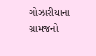ગોઝારીયાના ગ્રામજનો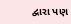દ્વારા પણ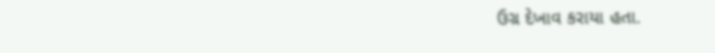ઉગ્ર દેખાવ કરાયા હતા.